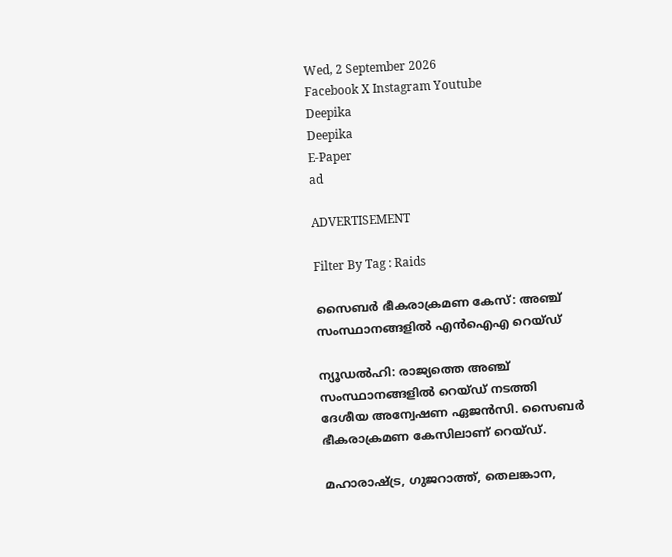Wed, 2 September 2026
Facebook X Instagram Youtube
Deepika
Deepika
E-Paper
ad

ADVERTISEMENT

Filter By Tag : Raids

സൈബർ ഭീകരാക്രമണ കേസ്: അഞ്ച് സംസ്ഥാനങ്ങളിൽ എൻഐഎ റെയ്ഡ്

ന്യൂഡൽഹി: രാജ്യത്തെ അഞ്ച് സംസ്ഥാനങ്ങളിൽ റെയ്ഡ് നടത്തി ദേശീയ അന്വേഷണ ഏജൻസി. സൈബർ ഭീകരാക്രമണ കേസിലാണ് റെയ്ഡ്.

മഹാരാഷ്ട്ര, ഗുജറാത്ത്, തെലങ്കാന,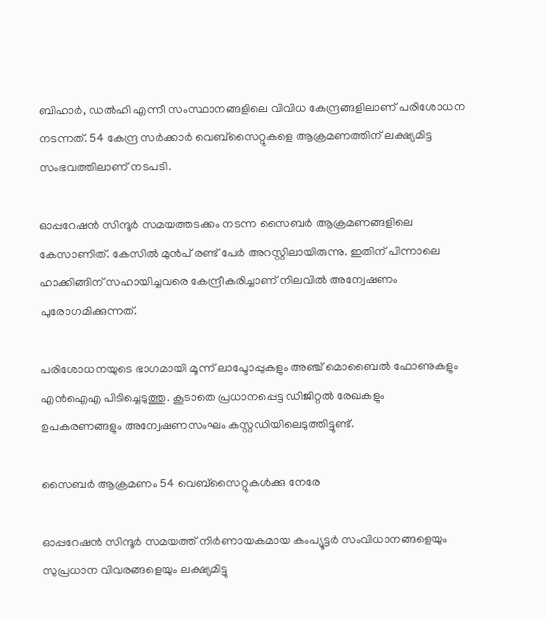ബിഹാർ, ഡൽഹി എന്നീ സംസ്ഥാനങ്ങളിലെ വിവിധ കേന്ദ്രങ്ങളിലാണ് പരിശോധന നടന്നത്. 54 കേന്ദ്ര സർക്കാർ വെബ്‌സൈറ്റുകളെ ആക്രമണത്തിന് ലക്ഷ്യമിട്ട സംഭവത്തിലാണ് നടപടി.

ഓപ്പറേഷൻ സിന്ദൂർ സമയത്തടക്കം നടന്ന സൈബർ ആക്രമണങ്ങളിലെ കേസാണിത്. കേസിൽ മുൻപ് രണ്ട് പേർ അറസ്റ്റിലായിരുന്നു. ഇതിന് പിന്നാലെ ഹാക്കിങ്ങിന് സഹായിച്ചവരെ കേന്ദ്രീകരിച്ചാണ് നിലവിൽ അന്വേഷണം പുരോഗമിക്കുന്നത്.

പരിശോധനയുടെ ഭാഗമായി മൂന്ന് ലാപ്ടോപ്പുകളും അഞ്ച് മൊബൈൽ ഫോണുകളും എൻഐഎ പിടിച്ചെടുത്തു. കൂടാതെ പ്രധാനപ്പെട്ട ഡിജിറ്റൽ രേഖകളും ഉപകരണങ്ങളും അന്വേഷണസംഘം കസ്റ്റഡിയിലെടുത്തിട്ടുണ്ട്.

സൈബര്‍ ആക്രമണം 54 വെബ്സൈറ്റുകള്‍ക്കു നേരേ

ഓപ്പറേഷന്‍ സിന്ദൂര്‍ സമയത്ത് നിര്‍ണായകമായ കംപ്യൂട്ടര്‍ സംവിധാനങ്ങളെയും സുപ്രധാന വിവരങ്ങളെയും ലക്ഷ്യമിട്ടു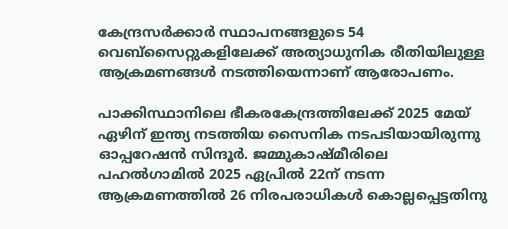കേന്ദ്രസര്‍ക്കാര്‍ സ്ഥാപനങ്ങളുടെ 54 വെബ്സൈറ്റുകളിലേക്ക് അത്യാധുനിക രീതിയിലുള്ള ആക്രമണങ്ങള്‍ നടത്തിയെന്നാണ് ആരോപണം.

പാക്കിസ്ഥാനിലെ ഭീകരകേന്ദ്രത്തിലേക്ക് 2025 മേയ് ഏഴിന് ഇന്ത്യ നടത്തിയ സൈനിക നടപടിയായിരുന്നു ഓപ്പറേഷന്‍ സിന്ദൂര്‍. ജമ്മുകാഷ്മീരിലെ പഹല്‍ഗാമില്‍ 2025 ഏപ്രില്‍ 22ന് നടന്ന ആക്രമണത്തില്‍ 26 നിരപരാധികള്‍ കൊല്ലപ്പെട്ടതിനു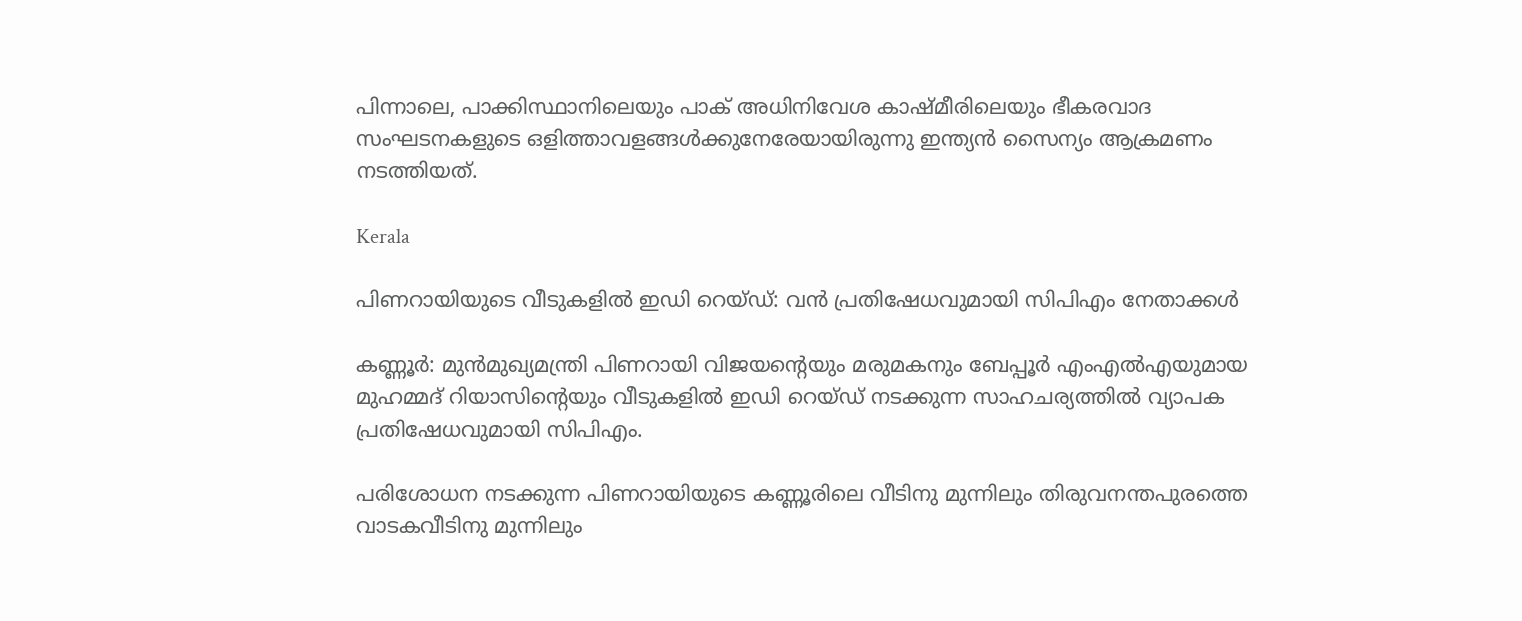പിന്നാലെ, പാക്കിസ്ഥാനിലെയും പാക് അധിനിവേശ കാഷ്മീരിലെയും ഭീകരവാദ സംഘടനകളുടെ ഒളിത്താവളങ്ങള്‍ക്കുനേരേയായിരുന്നു ഇന്ത്യന്‍ സൈന്യം ആക്രമണം നടത്തിയത്.

Kerala

പിണറായിയുടെ വീടുകളിൽ ഇഡി റെയ്ഡ്: വൻ പ്രതിഷേധവുമായി സിപിഎം നേതാക്കൾ

കണ്ണൂർ: മുൻമുഖ്യമന്ത്രി പിണറായി വിജയന്‍റെയും മരുമകനും ബേപ്പൂർ എംഎൽഎയുമായ മുഹമ്മദ് റിയാസിന്‍റെയും വീടുകളിൽ ഇഡി റെയ്ഡ് നടക്കുന്ന സാഹചര്യത്തിൽ വ്യാപക പ്രതിഷേധവുമായി സിപിഎം.

പരിശോധന നടക്കുന്ന പിണറായിയുടെ കണ്ണൂരിലെ വീടിനു മുന്നിലും തിരുവനന്തപുരത്തെ വാടകവീടിനു മുന്നിലും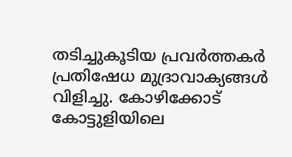തടിച്ചുകൂടിയ പ്രവർത്തകർ പ്രതിഷേധ മുദ്രാവാക്യങ്ങൾ വിളിച്ചു. കോഴിക്കോട് കോട്ടുളിയിലെ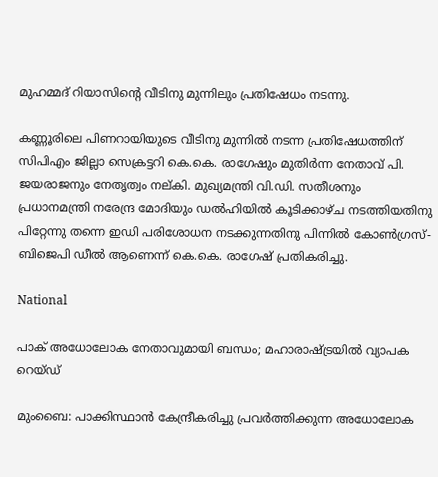മുഹമ്മദ് റിയാസിന്‍റെ വീടിനു മുന്നിലും പ്രതിഷേധം നടന്നു.

കണ്ണൂരിലെ പിണ‍റായിയുടെ വീടിനു മുന്നിൽ നടന്ന പ്രതിഷേധത്തിന് സിപിഎം ജില്ലാ സെക്രട്ടറി കെ.കെ. രാഗേഷും മുതിർന്ന നേതാവ് പി. ജയരാജനും നേതൃത്വം നല്കി. മുഖ്യമന്ത്രി വി.ഡി. സതീശനും പ്രധാനമന്ത്രി നരേന്ദ്ര മോദിയും ഡൽഹിയിൽ കൂടിക്കാഴ്ച നടത്തിയതിനു പിറ്റേന്നു തന്നെ ഇഡി പരിശോധന നടക്കുന്നതിനു പിന്നിൽ കോൺഗ്രസ്- ബിജെപി ഡീൽ ആണെന്ന് കെ.കെ. രാഗേഷ് പ്രതികരിച്ചു.

National

പാക് അധോലോക നേതാവുമായി ബന്ധം; മഹാരാഷ്‌ട്രയിൽ വ്യാപക റെയ്ഡ്

മുംബൈ: പാക്കിസ്ഥാൻ കേന്ദ്രീകരിച്ചു പ്രവർത്തിക്കുന്ന അധോലോക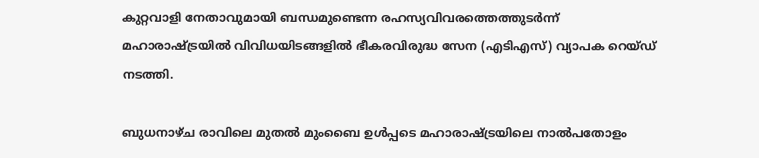കുറ്റവാളി നേതാവുമായി ബന്ധമുണ്ടെന്ന രഹസ്യവിവരത്തെത്തുടർന്ന് മഹാരാഷ്‌ട്രയിൽ വിവിധയിടങ്ങളിൽ ഭീകരവിരുദ്ധ സേന (എടിഎസ്) വ്യാപക റെയ്ഡ് നടത്തി.

ബുധനാഴ്ച രാവിലെ മുതൽ മുംബൈ ഉൾപ്പടെ മഹാരാഷ്‌ട്രയിലെ നാൽപതോളം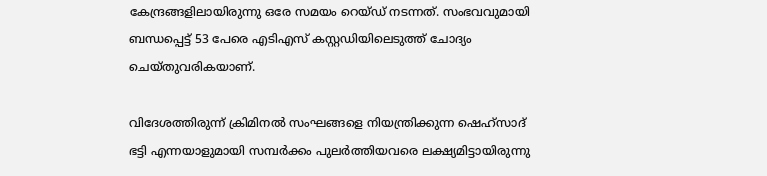കേന്ദ്രങ്ങളിലായിരുന്നു ഒരേ സമയം റെയ്ഡ് നടന്നത്. സംഭവവുമായി ബന്ധപ്പെട്ട് 53 പേരെ എടിഎസ് കസ്റ്റഡിയിലെടുത്ത് ചോദ്യം ചെയ്തുവരികയാണ്.

വിദേശത്തിരുന്ന് ക്രിമിനൽ സംഘങ്ങളെ നിയന്ത്രിക്കുന്ന ഷെഹ്‌സാദ് ഭട്ടി എന്നയാളുമായി സമ്പർക്കം പുലർത്തിയവരെ ലക്ഷ്യമിട്ടായിരുന്നു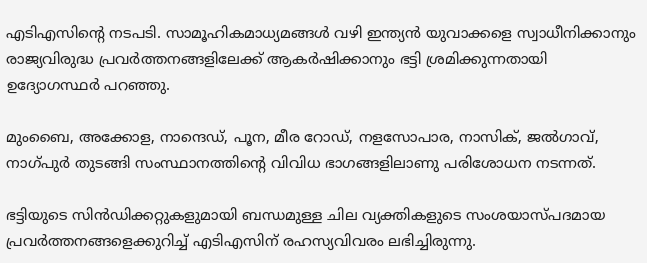എടിഎസിന്‍റെ നടപടി. സാമൂഹികമാധ്യമങ്ങൾ വഴി ഇന്ത്യൻ യുവാക്കളെ സ്വാധീനിക്കാനും രാജ്യവിരുദ്ധ പ്രവർത്തനങ്ങളിലേക്ക് ആകർഷിക്കാനും ഭട്ടി ശ്രമിക്കുന്നതായി ഉദ്യോഗസ്ഥർ പറഞ്ഞു.

മുംബൈ, അക്കോള, നാന്ദെഡ്, പൂന, മീര റോഡ്, നളസോപാര, നാസിക്, ജൽഗാവ്, നാഗ്പുർ തുടങ്ങി സംസ്ഥാനത്തിന്‍റെ വിവിധ ഭാഗങ്ങളിലാണു പരിശോധന നടന്നത്.

ഭട്ടിയുടെ സിൻഡിക്കറ്റുകളുമായി ബന്ധമുള്ള ചില വ്യക്തികളുടെ സംശയാസ്പദമായ പ്രവർത്തനങ്ങളെക്കുറിച്ച് എടിഎസിന് രഹസ്യവിവരം ലഭിച്ചിരുന്നു.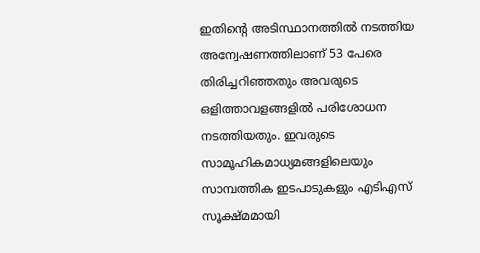ഇതിന്‍റെ അടിസ്ഥാനത്തിൽ നടത്തിയ അന്വേഷണത്തിലാണ് 53 പേരെ തിരിച്ചറിഞ്ഞതും അവരുടെ ഒളിത്താവളങ്ങളിൽ പരിശോധന നടത്തിയതും. ഇവരുടെ സാമൂഹികമാധ്യമങ്ങളിലെയും സാമ്പത്തിക ഇടപാടുകളും എടിഎസ് സൂക്ഷ്മമായി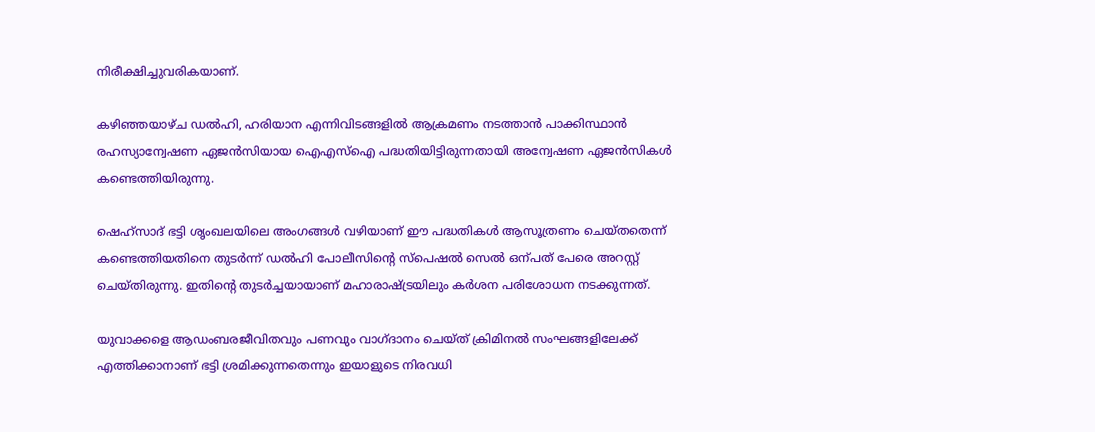നിരീക്ഷിച്ചുവരികയാണ്.

കഴിഞ്ഞയാഴ്ച ഡൽഹി, ഹരിയാന എന്നിവിടങ്ങളിൽ ആക്രമണം നടത്താൻ പാക്കിസ്ഥാൻ രഹസ്യാന്വേഷണ ഏജൻസിയായ ഐഎസ്‌ഐ പദ്ധതിയിട്ടിരുന്നതായി അന്വേഷണ ഏജൻസികൾ കണ്ടെത്തിയിരുന്നു.

ഷെഹ്‌സാദ് ഭട്ടി ശൃംഖലയിലെ അംഗങ്ങൾ വഴിയാണ് ഈ പദ്ധതികൾ ആസൂത്രണം ചെയ്തതെന്ന് കണ്ടെത്തിയതിനെ തുടർന്ന് ഡൽഹി പോലീസിന്‍റെ സ്‌പെഷൽ സെൽ ഒന്പത് പേരെ അറസ്റ്റ് ചെയ്തിരുന്നു. ഇതിന്‍റെ തുടർച്ചയായാണ് മഹാരാഷ്‌ട്രയിലും കർശന പരിശോധന നടക്കുന്നത്.

യുവാക്കളെ ആഡംബരജീവിതവും പണവും വാഗ്ദാനം ചെയ്ത് ക്രിമിനൽ സംഘങ്ങളിലേക്ക് എത്തിക്കാനാണ് ഭട്ടി ശ്രമിക്കുന്നതെന്നും ഇയാളുടെ നിരവധി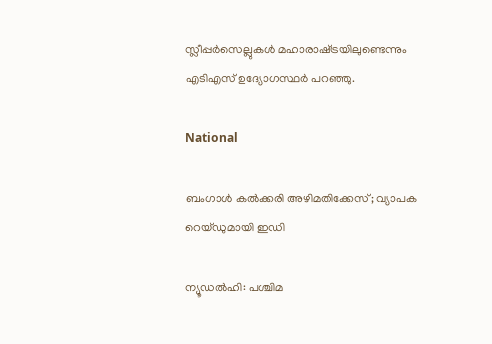സ്ലീപ്പർസെല്ലുകൾ മഹാരാഷ്‌ട്രയിലുണ്ടെന്നും എടിഎസ് ഉദ്യോഗസ്ഥർ പറഞ്ഞു.

National

ബംഗാള്‍ കല്‍ക്കരി അഴിമതിക്കേസ്; വ്യാപക റെയ്ഡുമായി ഇഡി

ന്യൂഡല്‍ഹി: പശ്ചിമ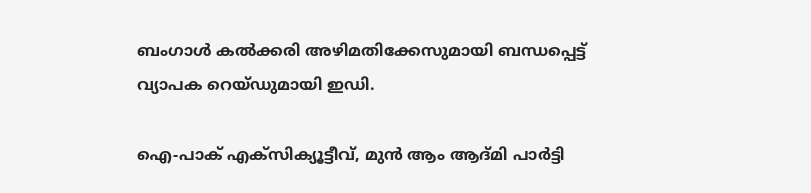ബംഗാള്‍ കല്‍ക്കരി അഴിമതിക്കേസുമായി ബന്ധപ്പെട്ട് വ്യാപക റെയ്ഡുമായി ഇഡി.

ഐ-പാക് എക്‌സിക്യൂട്ടീവ്, മുന്‍ ആം ആദ്മി പാര്‍ട്ടി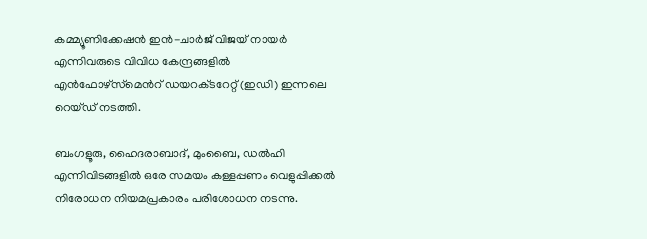കമ്മ്യൂണിക്കേഷന്‍ ഇന്‍-ചാര്‍ജ് വിജയ് നായര്‍ എന്നിവരുടെ വിവിധ കേന്ദ്രങ്ങളില്‍ എന്‍ഫോഴ്‌സ്‌മെന്‍റ് ഡയറക്‌ടറേറ്റ് (ഇഡി) ഇന്നലെ റെയ്ഡ് നടത്തി.

ബംഗളൂരു, ഹൈദരാബാദ്, മുംബൈ, ഡല്‍ഹി എന്നിവിടങ്ങളിൽ ഒരേ സമയം കള്ളപ്പണം വെളുപ്പിക്കല്‍ നിരോധന നിയമപ്രകാരം പരിശോധന നടന്നു.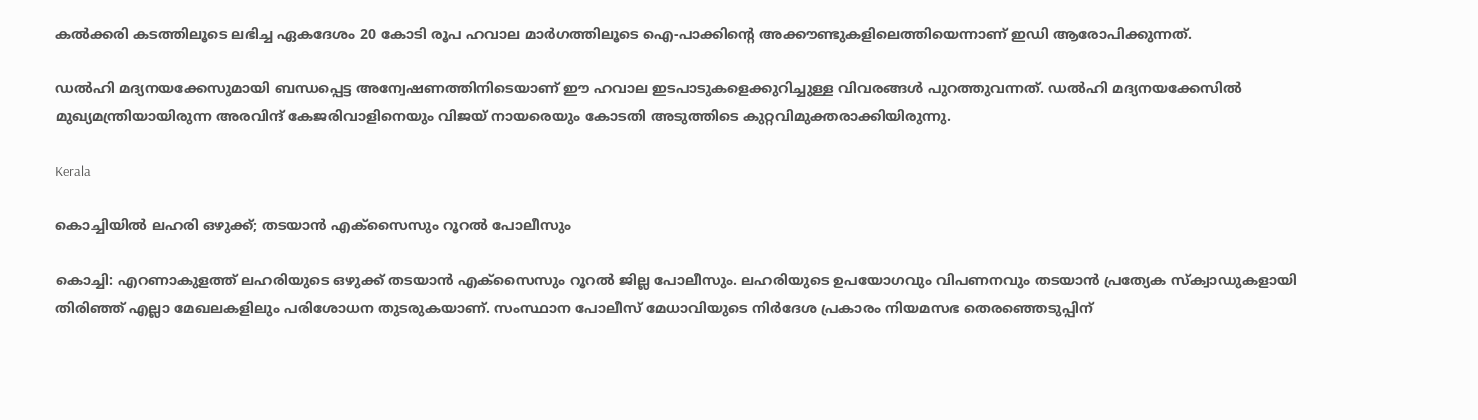കല്‍ക്കരി കടത്തിലൂടെ ലഭിച്ച ഏകദേശം 20 കോടി രൂപ ഹവാല മാര്‍ഗത്തിലൂടെ ഐ-പാക്കിന്‍റെ അക്കൗണ്ടുകളിലെത്തിയെന്നാണ് ഇഡി ആരോപിക്കുന്നത്.

ഡല്‍ഹി മദ്യനയക്കേസുമായി ബന്ധപ്പെട്ട അന്വേഷണത്തിനിടെയാണ് ഈ ഹവാല ഇടപാടുകളെക്കുറിച്ചുള്ള വിവരങ്ങള്‍ പുറത്തുവന്നത്. ഡല്‍ഹി മദ്യനയക്കേസില്‍ മുഖ്യമന്ത്രിയായിരുന്ന അരവിന്ദ് കേജരിവാളിനെയും വിജയ് നായരെയും കോടതി അടുത്തിടെ കുറ്റവിമുക്തരാക്കിയിരുന്നു.

Kerala

കൊച്ചിയിൽ ലഹരി ഒഴുക്ക്; തടയാൻ എക്സൈസും റൂറൽ പോലീസും

കൊച്ചി: എറണാകുളത്ത് ലഹരിയുടെ ഒഴുക്ക് തടയാൻ എക്സൈസും റൂറൽ ജില്ല പോലീസും. ലഹരിയുടെ ഉപയോഗവും വിപണനവും തടയാൻ പ്രത്യേക സ്ക്വാഡുകളായി തിരിഞ്ഞ് എല്ലാ മേഖലകളിലും പരിശോധന തുടരുകയാണ്. സംസ്ഥാന പോലീസ് മേധാവിയുടെ നിർദേശ പ്രകാരം നിയമസഭ തെരഞ്ഞെടുപ്പിന്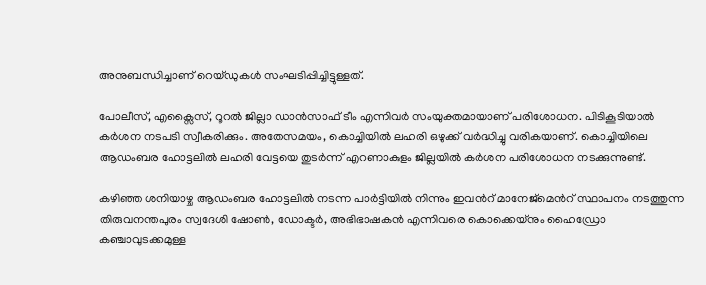അനുബന്ധിച്ചാണ് റെയ്ഡുകൾ സംഘടിപ്പിച്ചിട്ടുള്ളത്.

പോലീസ്, എക്സൈസ്, റൂറൽ ജില്ലാ ഡാൻസാഫ് ടീം എന്നിവർ സംയുക്തമായാണ് പരിശോധന. പിടികൂടിയാൽ കർശന നടപടി സ്വീകരിക്കും. അതേസമയം, കൊച്ചിയിൽ ലഹരി ഒഴുക്ക് വർദ്ധിച്ചു വരികയാണ്. കൊച്ചിയിലെ ആഡംബര ഹോട്ടലിൽ ലഹരി വേട്ടയെ തുടർന്ന് എറണാകുളം ജില്ലയിൽ കർശന പരിശോധന നടക്കുന്നുണ്ട്.

കഴിഞ്ഞ ശനിയാഴ്ച ആഡംബര ഹോട്ടലിൽ നടന്ന പാർട്ടിയിൽ നിന്നും ഇവന്‍റ് മാനേജ്മെന്‍റ് സ്ഥാപനം നടത്തുന്ന തിരുവനന്തപുരം സ്വദേശി ഷോൺ, ഡോക്ടർ, അഭിഭാഷകൻ എന്നിവരെ കൊക്കെയ്നും ഹൈഡ്രോ കഞ്ചാവുടക്കമുള്ള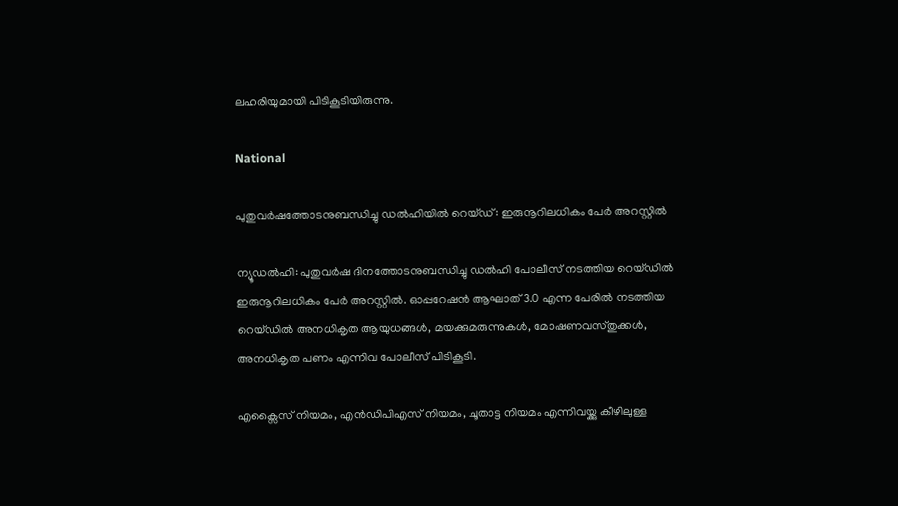ലഹരിയുമായി പിടികൂടിയിരുന്നു.

National

പുതുവർഷത്തോടനുബന്ധിച്ചു ഡൽഹിയിൽ റെയ്ഡ്: ഇരുനൂറിലധികം പേർ അറസ്റ്റിൽ

ന്യൂഡൽഹി: പുതുവർഷ ദിനത്തോടനുബന്ധിച്ചു ഡൽഹി പോലീസ് നടത്തിയ റെയ്ഡിൽ ഇരുനൂറിലധികം പേർ അറസ്റ്റിൽ. ഓപ്പറേഷൻ ആഘാത് 3.0 എന്ന പേരിൽ നടത്തിയ റെയ്ഡിൽ അനധികൃത ആയുധങ്ങൾ, മയക്കുമരുന്നുകൾ, മോഷണവസ്തുക്കൾ, അനധികൃത പണം എന്നിവ പോലീസ് പിടികൂടി.

എക്സൈസ് നിയമം, എൻഡിപിഎസ് നിയമം, ചൂതാട്ട നിയമം എന്നിവയ്ക്കു കീഴിലുള്ള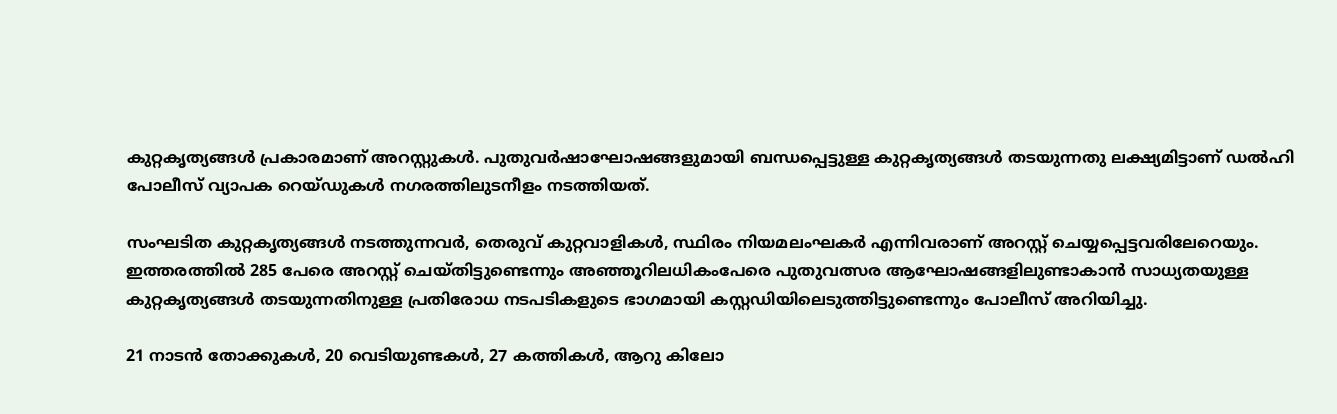കുറ്റകൃത്യങ്ങൾ പ്രകാരമാണ് അറസ്റ്റുകൾ. പുതുവർഷാഘോഷങ്ങളുമായി ബന്ധപ്പെട്ടുള്ള കുറ്റകൃത്യങ്ങൾ തടയുന്നതു ലക്ഷ്യമിട്ടാണ് ഡൽഹി പോലീസ് വ്യാപക റെയ്ഡുകൾ നഗരത്തിലുടനീളം നടത്തിയത്.

സംഘടിത കുറ്റകൃത്യങ്ങൾ നടത്തുന്നവർ, തെരുവ് കുറ്റവാളികൾ, സ്ഥിരം നിയമലംഘകർ എന്നിവരാണ് അറസ്റ്റ് ചെയ്യപ്പെട്ടവരിലേറെയും. ഇത്തരത്തിൽ 285 പേരെ അറസ്റ്റ് ചെയ്തിട്ടുണ്ടെന്നും അഞ്ഞൂറിലധികംപേരെ പുതുവത്സര ആഘോഷങ്ങളിലുണ്ടാകാൻ സാധ്യതയുള്ള കുറ്റകൃത്യങ്ങൾ തടയുന്നതിനുള്ള പ്രതിരോധ നടപടികളുടെ ഭാഗമായി കസ്റ്റഡിയിലെടുത്തിട്ടുണ്ടെന്നും പോലീസ് അറിയിച്ചു.

21 നാടൻ തോക്കുകൾ, 20 വെടിയുണ്ടകൾ, 27 കത്തികൾ, ആറു കിലോ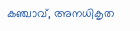കഞ്ചാവ്, അനധികൃത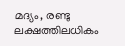മദ്യം, രണ്ടു ലക്ഷത്തിലധികം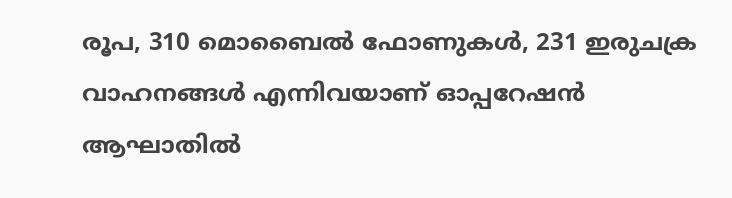രൂപ, 310 മൊബൈൽ ഫോണുകൾ, 231 ഇരുചക്ര വാഹനങ്ങൾ എന്നിവയാണ് ഓപ്പറേഷൻ ആഘാതിൽ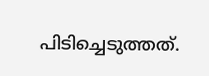പിടിച്ചെടുത്തത്.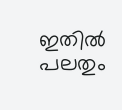ഇതിൽ പലതും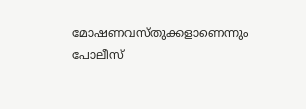മോഷണവസ്തുക്കളാണെന്നും പോലീസ്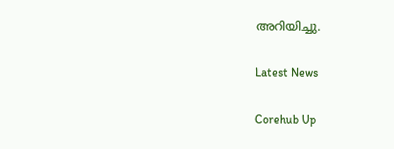അറിയിച്ചു.

Latest News

Corehub Up